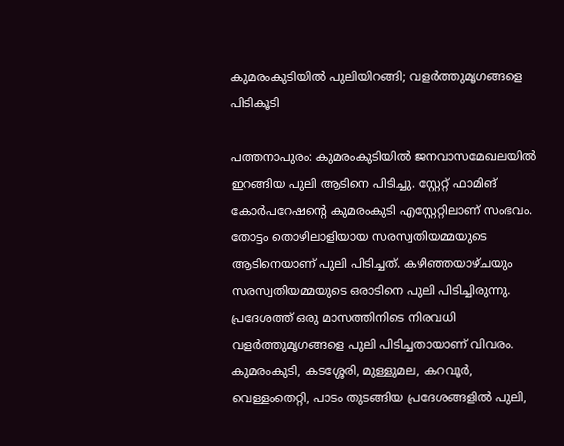കുമരംകുടിയില്‍ പുലിയിറങ്ങി; വളര്‍ത്തുമൃഗങ്ങളെ പിടികൂടി

പത്തനാപുരം: കുമരംകുടിയില്‍ ജനവാസമേഖലയിൽ ഇറങ്ങിയ പുലി ആടിനെ പിടിച്ചു. സ്റ്റേറ്റ് ഫാമിങ് കോര്‍പറേഷന്റെ കുമരംകുടി എസ്റ്റേറ്റിലാണ് സംഭവം. തോട്ടം തൊഴിലാളിയായ സരസ്വതിയമ്മയുടെ ആടിനെയാണ് പുലി പിടിച്ചത്. കഴിഞ്ഞയാഴ്ചയും സരസ്വതിയമ്മയുടെ ഒരാടിനെ പുലി പിടിച്ചിരുന്നു. പ്രദേശത്ത് ഒരു മാസത്തിനിടെ നിരവധി വളർത്തുമൃഗങ്ങളെ പുലി പിടിച്ചതായാണ് വിവരം. കുമരംകുടി, കടശ്ശേരി, മുള്ളുമല, കറവൂർ, വെള്ളംതെറ്റി, പാടം തുടങ്ങിയ പ്രദേശങ്ങളിൽ പുലി,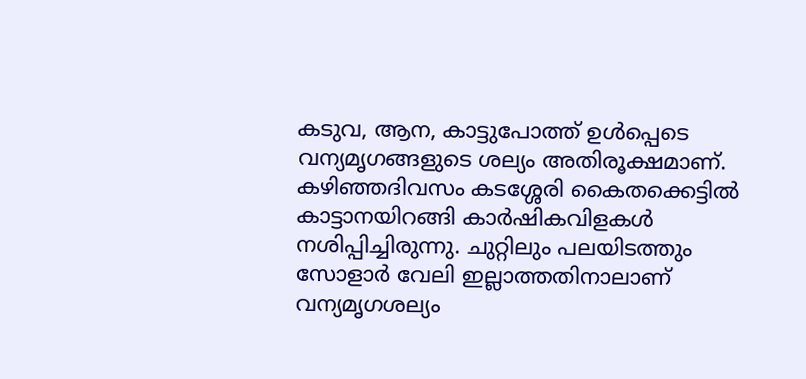കടുവ, ആന, കാട്ടുപോത്ത് ഉൾപ്പെടെ വന്യമൃഗങ്ങളുടെ ശല്യം അതിരൂക്ഷമാണ്. കഴിഞ്ഞദിവസം കടശ്ശേരി കൈതക്കെട്ടില്‍ കാട്ടാനയിറങ്ങി കാര്‍ഷികവിളകള്‍ നശിപ്പിച്ചിരുന്നു. ചുറ്റിലും പലയിടത്തും സോളാർ വേലി ഇല്ലാത്തതിനാലാണ് വന്യമൃഗശല്യം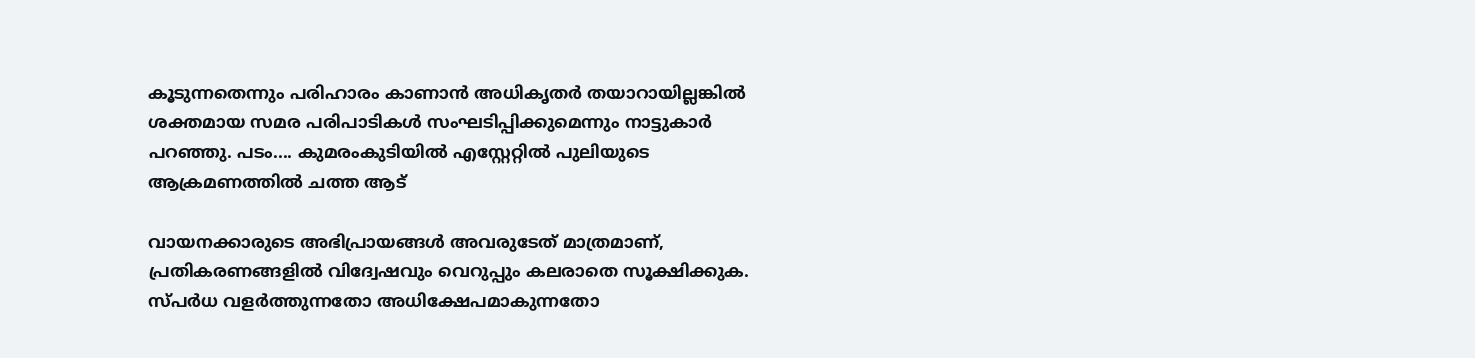കൂടുന്നതെന്നും പരിഹാരം കാണാൻ അധികൃതർ തയാറായില്ലങ്കിൽ ശക്തമായ സമര പരിപാടികൾ സംഘടിപ്പിക്കുമെന്നും നാട്ടുകാര്‍ പറഞ്ഞു. പടം.... കുമരംകുടിയില്‍ എസ്റ്റേറ്റിൽ പുലിയുടെ ആക്രമണത്തില്‍ ചത്ത ആട്

വായനക്കാരുടെ അഭിപ്രായങ്ങള്‍ അവരുടേത് മാത്രമാണ്, പ്രതികരണങ്ങളിൽ വിദ്വേഷവും വെറുപ്പും കലരാതെ സൂക്ഷിക്കുക. സ്പർധ വളർത്തുന്നതോ അധിക്ഷേപമാകുന്നതോ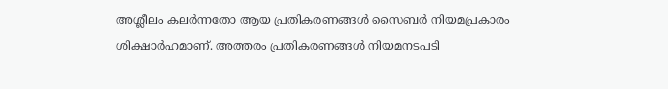അശ്ലീലം കലർന്നതോ ആയ പ്രതികരണങ്ങൾ സൈബർ നിയമപ്രകാരം ശിക്ഷാർഹമാണ്. അത്തരം പ്രതികരണങ്ങൾ നിയമനടപടി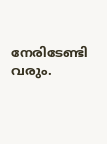നേരിടേണ്ടി വരും.